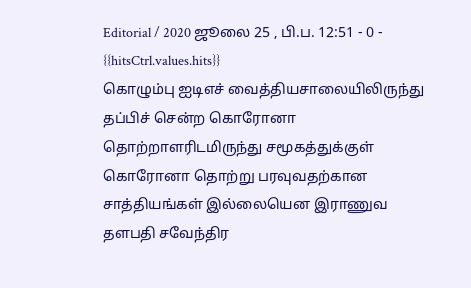Editorial / 2020 ஜூலை 25 , பி.ப. 12:51 - 0 - {{hitsCtrl.values.hits}}
கொழும்பு ஐடிஎச் வைத்தியசாலையிலிருந்து தப்பிச் சென்ற கொரோனா தொற்றாளரிடமிருந்து சமூகத்துக்குள் கொரோனா தொற்று பரவுவதற்கான சாத்தியங்கள் இல்லையென இராணுவ தளபதி சவேந்திர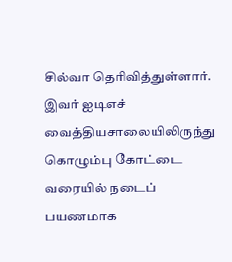சில்வா தெரிவித்துள்ளார்.
இவர் ஐடிஎச் வைத்தியசாலையிலிருந்து கொழும்பு கோட்டை வரையில் நடைப் பயணமாக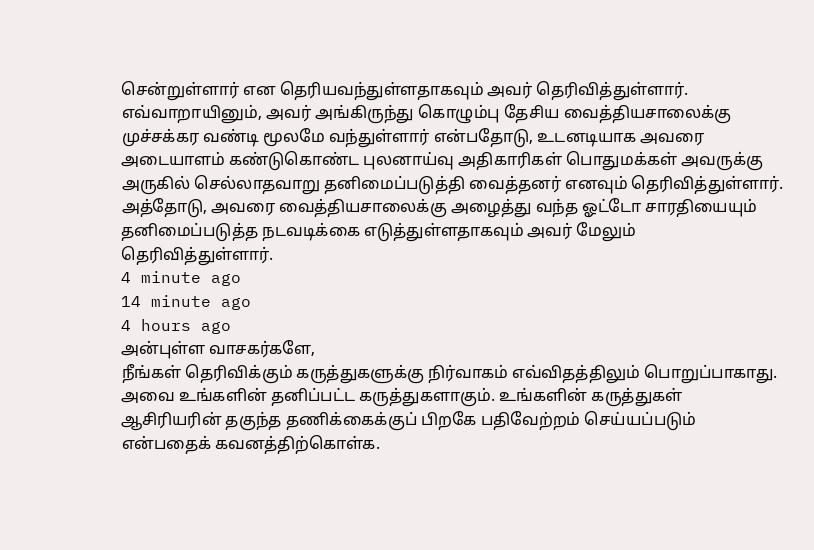சென்றுள்ளார் என தெரியவந்துள்ளதாகவும் அவர் தெரிவித்துள்ளார்.
எவ்வாறாயினும், அவர் அங்கிருந்து கொழும்பு தேசிய வைத்தியசாலைக்கு முச்சக்கர வண்டி மூலமே வந்துள்ளார் என்பதோடு, உடனடியாக அவரை அடையாளம் கண்டுகொண்ட புலனாய்வு அதிகாரிகள் பொதுமக்கள் அவருக்கு அருகில் செல்லாதவாறு தனிமைப்படுத்தி வைத்தனர் எனவும் தெரிவித்துள்ளார்.
அத்தோடு, அவரை வைத்தியசாலைக்கு அழைத்து வந்த ஓட்டோ சாரதியையும் தனிமைப்படுத்த நடவடிக்கை எடுத்துள்ளதாகவும் அவர் மேலும் தெரிவித்துள்ளார்.
4 minute ago
14 minute ago
4 hours ago
அன்புள்ள வாசகர்களே,
நீங்கள் தெரிவிக்கும் கருத்துகளுக்கு நிர்வாகம் எவ்விதத்திலும் பொறுப்பாகாது. அவை உங்களின் தனிப்பட்ட கருத்துகளாகும். உங்களின் கருத்துகள் ஆசிரியரின் தகுந்த தணிக்கைக்குப் பிறகே பதிவேற்றம் செய்யப்படும் என்பதைக் கவனத்திற்கொள்க.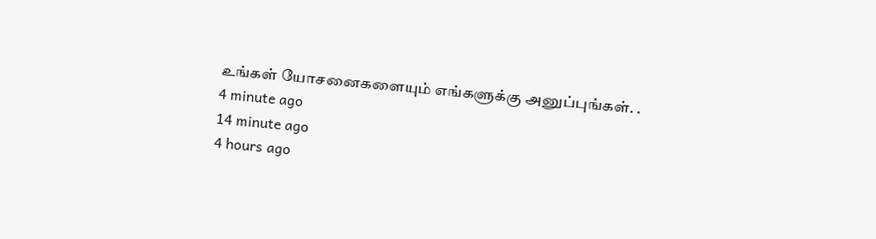உங்கள் யோசனைகளையும் எங்களுக்கு அனுப்புங்கள். .
4 minute ago
14 minute ago
4 hours ago